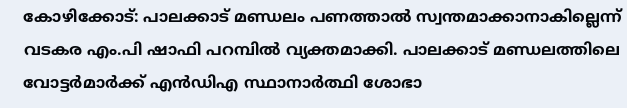കോഴിക്കോട്: പാലക്കാട് മണ്ഡലം പണത്താൽ സ്വന്തമാക്കാനാകില്ലെന്ന് വടകര എം.പി ഷാഫി പറമ്പിൽ വ്യക്തമാക്കി. പാലക്കാട് മണ്ഡലത്തിലെ വോട്ടർമാർക്ക് എൻഡിഎ സ്ഥാനാർത്ഥി ശോഭാ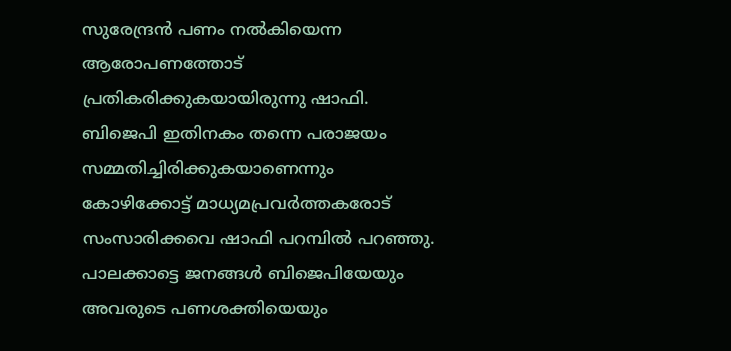സുരേന്ദ്രൻ പണം നൽകിയെന്ന ആരോപണത്തോട് പ്രതികരിക്കുകയായിരുന്നു ഷാഫി. ബിജെപി ഇതിനകം തന്നെ പരാജയം സമ്മതിച്ചിരിക്കുകയാണെന്നും കോഴിക്കോട്ട് മാധ്യമപ്രവർത്തകരോട് സംസാരിക്കവെ ഷാഫി പറമ്പിൽ പറഞ്ഞു. പാലക്കാട്ടെ ജനങ്ങൾ ബിജെപിയേയും അവരുടെ പണശക്തിയെയും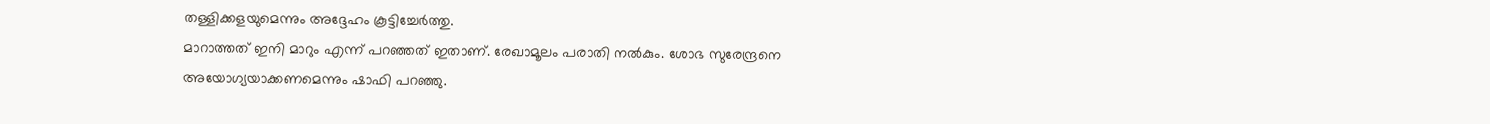തള്ളിക്കളയുമെന്നും അദ്ദേഹം കൂട്ടിച്ചേർത്തു.
മാറാത്തത് ഇനി മാറും എന്ന് പറഞ്ഞത് ഇതാണ്. രേഖാമൂലം പരാതി നൽകും. ശോഭ സുരേന്ദ്രനെ അയോഗ്യയാക്കണമെന്നും ഷാഫി പറഞ്ഞു.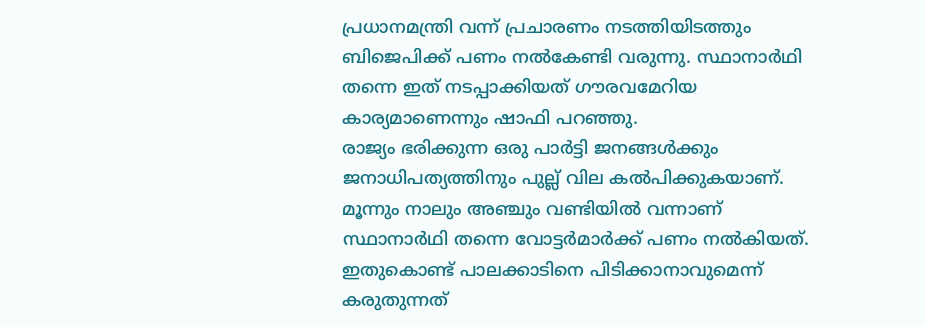പ്രധാനമന്ത്രി വന്ന് പ്രചാരണം നടത്തിയിടത്തും ബിജെപിക്ക് പണം നൽകേണ്ടി വരുന്നു. സ്ഥാനാർഥി തന്നെ ഇത് നടപ്പാക്കിയത് ഗൗരവമേറിയ കാര്യമാണെന്നും ഷാഫി പറഞ്ഞു.
രാജ്യം ഭരിക്കുന്ന ഒരു പാർട്ടി ജനങ്ങൾക്കും ജനാധിപത്യത്തിനും പുല്ല് വില കൽപിക്കുകയാണ്. മൂന്നും നാലും അഞ്ചും വണ്ടിയിൽ വന്നാണ് സ്ഥാനാർഥി തന്നെ വോട്ടർമാർക്ക് പണം നൽകിയത്. ഇതുകൊണ്ട് പാലക്കാടിനെ പിടിക്കാനാവുമെന്ന് കരുതുന്നത്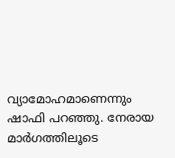വ്യാമോഹമാണെന്നും ഷാഫി പറഞ്ഞു. നേരായ മാർഗത്തിലൂടെ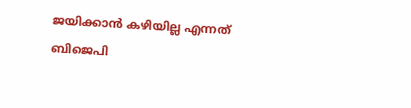ജയിക്കാൻ കഴിയില്ല എന്നത് ബിജെപി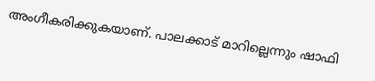അംഗീകരിക്കുകയാണ്. പാലക്കാട് മാറില്ലെന്നും ഷാഫി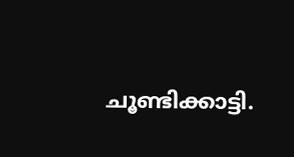ചൂണ്ടിക്കാട്ടി.